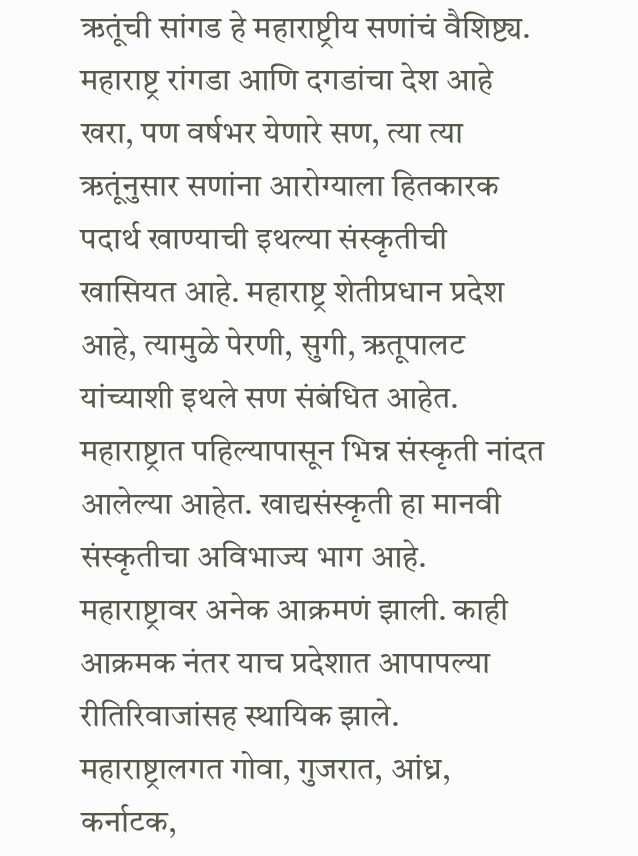ऋतूंची सांगड हे महाराष्ट्रीय सणांचं वैशिष्ट्य. महाराष्ट्र रांगडा आणि दगडांचा देश आहे खरा, पण वर्षभर येणारे सण, त्या त्या ऋतूंनुसार सणांना आरोग्याला हितकारक पदार्थ खाण्याची इथल्या संस्कृतीची खासियत आहे. महाराष्ट्र शेतीप्रधान प्रदेश आहे, त्यामुळे पेरणी, सुगी, ऋतूपालट यांच्याशी इथले सण संबंधित आहेत.
महाराष्ट्रात पहिल्यापासून भिन्न संस्कृती नांदत आलेल्या आहेत. खाद्यसंस्कृती हा मानवी संस्कृतीचा अविभाज्य भाग आहे. महाराष्ट्रावर अनेक आक्रमणं झाली. काही आक्रमक नंतर याच प्रदेशात आपापल्या रीतिरिवाजांसह स्थायिक झाले. महाराष्ट्रालगत गोवा, गुजरात, आंध्र, कर्नाटक,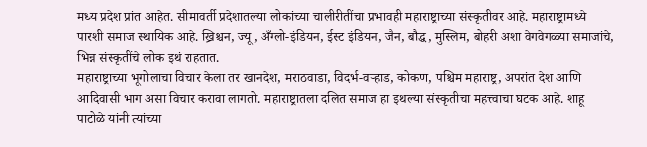मध्य प्रदेश प्रांत आहेत. सीमावर्ती प्रदेशातल्या लोकांच्या चालीरीतींचा प्रभावही महाराष्ट्राच्या संस्कृतीवर आहे. महाराष्ट्रामध्ये पारशी समाज स्थायिक आहे. ख्रिश्चन, ज्यू, अँग्लो-इंडियन, ईस्ट इंडियन, जैन, बौद्ध, मुस्लिम, बोहरी अशा वेगवेगळ्या समाजांचे, भिन्न संस्कृतींचे लोक इथं राहतात.
महाराष्ट्राच्या भूगोलाचा विचार केला तर खानदेश, मराठवाडा, विदर्भ-वऱ्हाड, कोकण, पश्चिम महाराष्ट्र, अपरांत देश आणि आदिवासी भाग असा विचार करावा लागतो. महाराष्ट्रातला दलित समाज हा इथल्या संस्कृतीचा महत्त्वाचा घटक आहे. शाहू पाटोळे यांनी त्यांच्या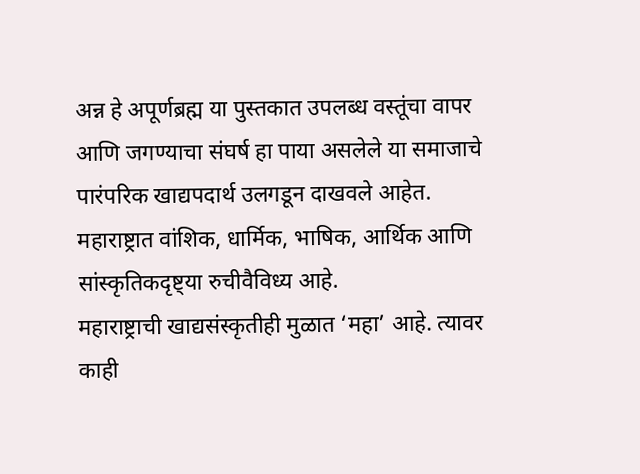अन्न हे अपूर्णब्रह्म या पुस्तकात उपलब्ध वस्तूंचा वापर आणि जगण्याचा संघर्ष हा पाया असलेले या समाजाचे पारंपरिक खाद्यपदार्थ उलगडून दाखवले आहेत. महाराष्ट्रात वांशिक, धार्मिक, भाषिक, आर्थिक आणि सांस्कृतिकदृष्ट्या रुचीवैविध्य आहे.
महाराष्ट्राची खाद्यसंस्कृतीही मुळात ‘महा’ आहे. त्यावर काही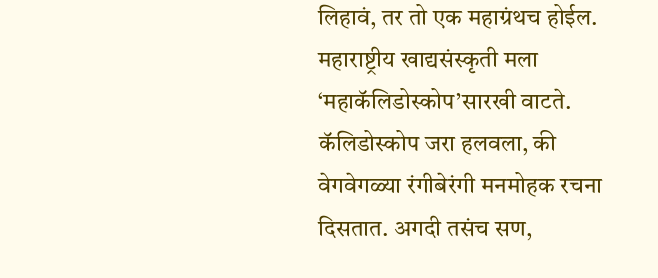लिहावं, तर तो एक महाग्रंथच होईल. महाराष्ट्रीय खाद्यसंस्कृती मला ‘महाकॅलिडोस्कोप’सारखी वाटते. कॅलिडोस्कोप जरा हलवला, की वेगवेगळ्या रंगीबेरंगी मनमोहक रचना दिसतात. अगदी तसंच सण,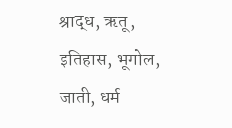श्राद्ध, ऋतू, इतिहास, भूगोल, जाती, धर्म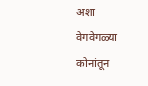अशा वेगवेगळ्या कोनांतून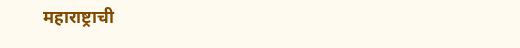महाराष्ट्राची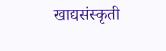खाद्यसंस्कृती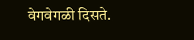वेगवेगळी दिसते.